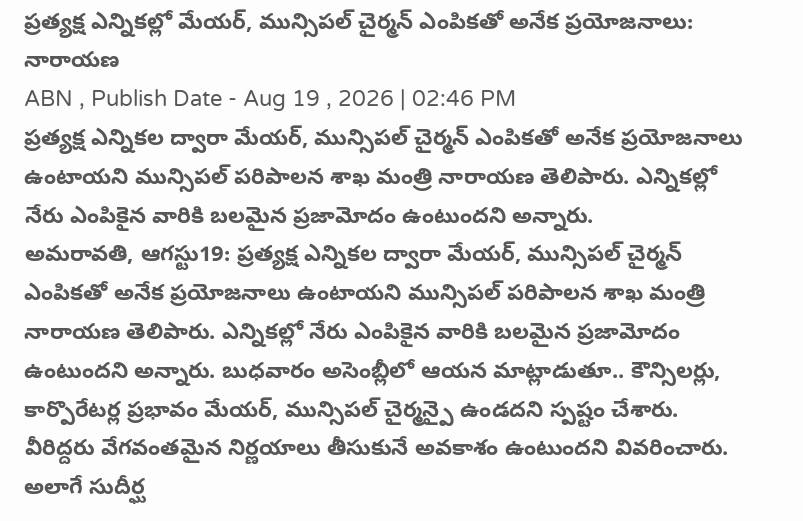ప్రత్యక్ష ఎన్నికల్లో మేయర్, మున్సిపల్ చైర్మన్ ఎంపికతో అనేక ప్రయోజనాలు: నారాయణ
ABN , Publish Date - Aug 19 , 2026 | 02:46 PM
ప్రత్యక్ష ఎన్నికల ద్వారా మేయర్, మున్సిపల్ చైర్మన్ ఎంపికతో అనేక ప్రయోజనాలు ఉంటాయని మున్సిపల్ పరిపాలన శాఖ మంత్రి నారాయణ తెలిపారు. ఎన్నికల్లో నేరు ఎంపికైన వారికి బలమైన ప్రజామోదం ఉంటుందని అన్నారు.
అమరావతి, ఆగస్టు19: ప్రత్యక్ష ఎన్నికల ద్వారా మేయర్, మున్సిపల్ చైర్మన్ ఎంపికతో అనేక ప్రయోజనాలు ఉంటాయని మున్సిపల్ పరిపాలన శాఖ మంత్రి నారాయణ తెలిపారు. ఎన్నికల్లో నేరు ఎంపికైన వారికి బలమైన ప్రజామోదం ఉంటుందని అన్నారు. బుధవారం అసెంబ్లీలో ఆయన మాట్లాడుతూ.. కౌన్సిలర్లు, కార్పొరేటర్ల ప్రభావం మేయర్, మున్సిపల్ చైర్మన్పై ఉండదని స్పష్టం చేశారు. వీరిద్దరు వేగవంతమైన నిర్ణయాలు తీసుకునే అవకాశం ఉంటుందని వివరించారు.
అలాగే సుదీర్ఘ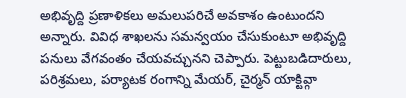అభివృద్ది ప్రణాళికలు అమలుపరిచే అవకాశం ఉంటుందని అన్నారు. వివిధ శాఖలను సమన్వయం చేసుకుంటూ అభివృద్ది పనులు వేగవంతం చేయవచ్చునని చెప్పారు. పెట్టుబడిదారులు, పరిశ్రమలు, పర్యాటక రంగాన్ని మేయర్, చైర్మన్ యాక్టివ్గా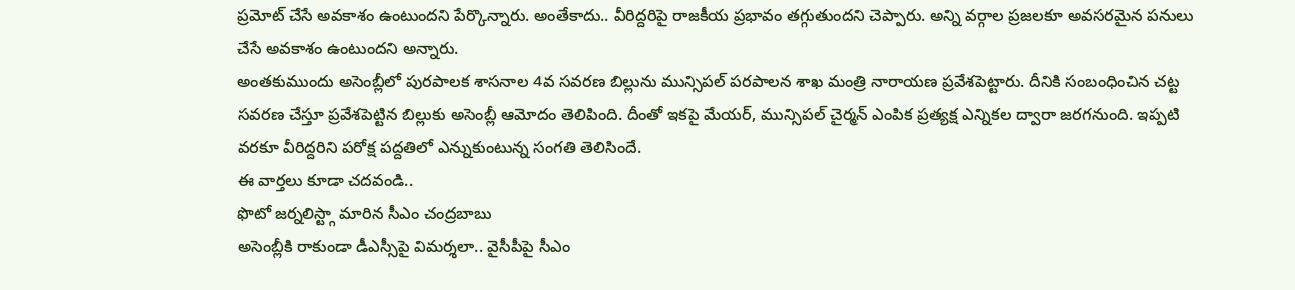ప్రమోట్ చేసే అవకాశం ఉంటుందని పేర్కొన్నారు. అంతేకాదు.. వీరిద్దరిపై రాజకీయ ప్రభావం తగ్గుతుందని చెప్పారు. అన్ని వర్గాల ప్రజలకూ అవసరమైన పనులు చేసే అవకాశం ఉంటుందని అన్నారు.
అంతకుముందు అసెంబ్లీలో పురపాలక శాసనాల 4వ సవరణ బిల్లును మున్సిపల్ పరపాలన శాఖ మంత్రి నారాయణ ప్రవేశపెట్టారు. దీనికి సంబంధించిన చట్ట సవరణ చేస్తూ ప్రవేశపెట్టిన బిల్లుకు అసెంబ్లీ ఆమోదం తెలిపింది. దీంతో ఇకపై మేయర్, మున్సిపల్ చైర్మన్ ఎంపిక ప్రత్యక్ష ఎన్నికల ద్వారా జరగనుంది. ఇప్పటి వరకూ వీరిద్దరిని పరోక్ష పద్దతిలో ఎన్నుకుంటున్న సంగతి తెలిసిందే.
ఈ వార్తలు కూడా చదవండి..
ఫొటో జర్నలిస్ట్గా మారిన సీఎం చంద్రబాబు
అసెంబ్లీకి రాకుండా డీఎస్సీపై విమర్శలా.. వైసీపీపై సీఎం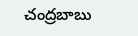చంద్రబాబు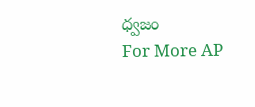ధ్వజం
For More AP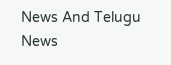News And Telugu News